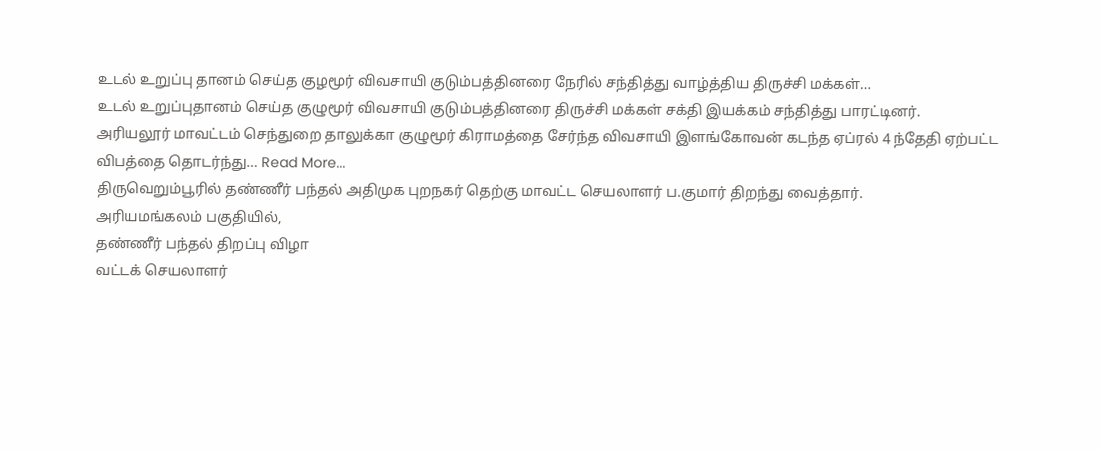உடல் உறுப்பு தானம் செய்த குழமூர் விவசாயி குடும்பத்தினரை நேரில் சந்தித்து வாழ்த்திய திருச்சி மக்கள்…
உடல் உறுப்புதானம் செய்த குழுமூர் விவசாயி குடும்பத்தினரை திருச்சி மக்கள் சக்தி இயக்கம் சந்தித்து பாரட்டினர்.
அரியலூர் மாவட்டம் செந்துறை தாலுக்கா குழுமூர் கிராமத்தை சேர்ந்த விவசாயி இளங்கோவன் கடந்த ஏப்ரல் 4 ந்தேதி ஏற்பட்ட விபத்தை தொடர்ந்து… Read More...
திருவெறும்பூரில் தண்ணீர் பந்தல் அதிமுக புறநகர் தெற்கு மாவட்ட செயலாளர் ப.குமார் திறந்து வைத்தார்.
அரியமங்கலம் பகுதியில்,
தண்ணீர் பந்தல் திறப்பு விழா
வட்டக் செயலாளர்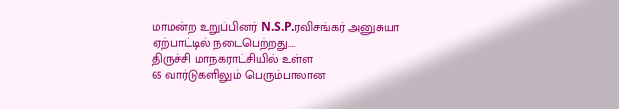மாமன்ற உறுப்பினர் N.S.P.ரவிசங்கர் அனுசுயா ஏற்பாட்டில் நடைபெற்றது.…
திருச்சி மாநகராட்சியில் உள்ள
65 வார்டுகளிலும் பெரும்பாலான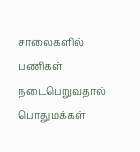சாலைகளில்
பணிகள் நடைபெறுவதால் பொதுமக்கள்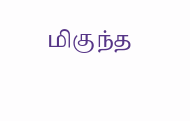மிகுந்த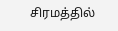சிரமத்தில்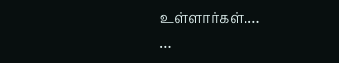உள்ளார்கள்.…
…